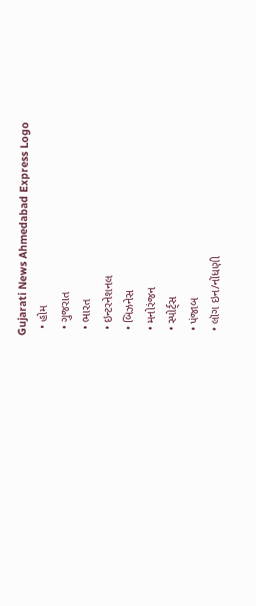Gujarati News Ahmedabad Express Logo
  • હોમ
  • ગુજરાત
  • ભારત
  • ઇન્ટરનેશનલ
  • બિઝનેસ
  • મનોરંજન
  • સ્પોર્ટ્સ
  • પંજાબ
  • લૉગ ઇન/નોંધણી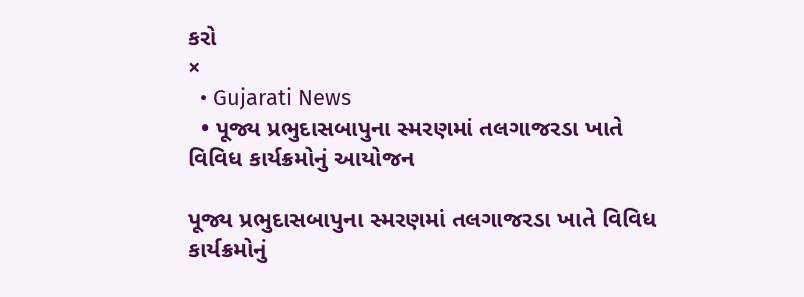કરો
×
  • Gujarati News
  • પૂજ્ય પ્રભુદાસબાપુના સ્મરણમાં તલગાજરડા ખાતે વિવિધ કાર્યક્રમોનું આયોજન

પૂજ્ય પ્રભુદાસબાપુના સ્મરણમાં તલગાજરડા ખાતે વિવિધ કાર્યક્રમોનું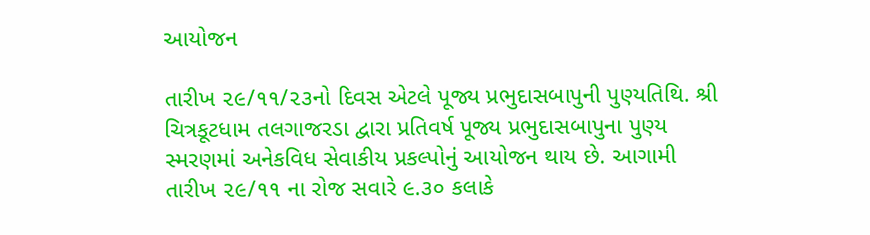આયોજન

તારીખ ૨૯/૧૧/૨૩નો દિવસ એટલે પૂજ્ય પ્રભુદાસબાપુની પુણ્યતિથિ. શ્રી ચિત્રકૂટધામ તલગાજરડા દ્વારા પ્રતિવર્ષ પૂજ્ય પ્રભુદાસબાપુના પુણ્ય સ્મરણમાં અનેકવિધ સેવાકીય પ્રકલ્પોનું આયોજન થાય છે. આગામી તારીખ ૨૯/૧૧ ના રોજ સવારે ૯.૩૦ કલાકે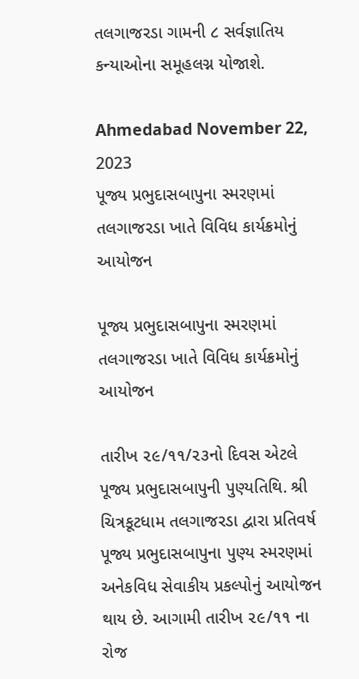તલગાજરડા ગામની ૮ સર્વજ્ઞાતિય કન્યાઓના સમૂહલગ્ન યોજાશે.

Ahmedabad November 22, 2023
પૂજ્ય પ્રભુદાસબાપુના સ્મરણમાં તલગાજરડા ખાતે વિવિધ કાર્યક્રમોનું આયોજન

પૂજ્ય પ્રભુદાસબાપુના સ્મરણમાં તલગાજરડા ખાતે વિવિધ કાર્યક્રમોનું આયોજન

તારીખ ૨૯/૧૧/૨૩નો દિવસ એટલે પૂજ્ય પ્રભુદાસબાપુની પુણ્યતિથિ. શ્રી ચિત્રકૂટધામ તલગાજરડા દ્વારા પ્રતિવર્ષ પૂજ્ય પ્રભુદાસબાપુના પુણ્ય સ્મરણમાં અનેકવિધ સેવાકીય પ્રકલ્પોનું આયોજન થાય છે. આગામી તારીખ ૨૯/૧૧ ના રોજ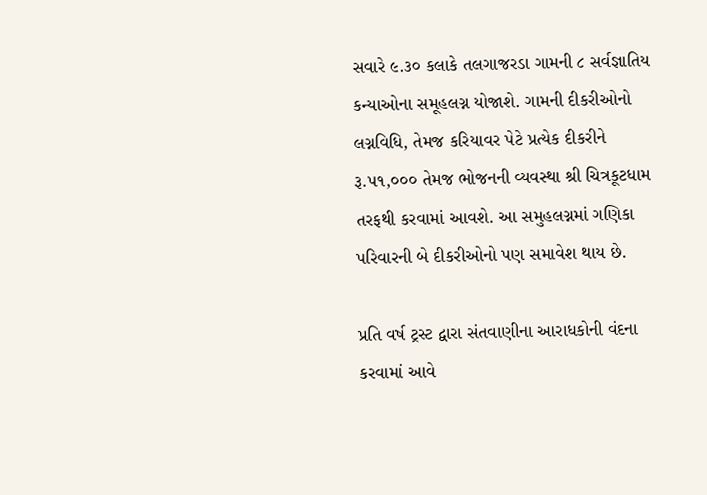સવારે ૯.૩૦ કલાકે તલગાજરડા ગામની ૮ સર્વજ્ઞાતિય કન્યાઓના સમૂહલગ્ન યોજાશે. ગામની દીકરીઓનો લગ્નવિધિ, તેમજ કરિયાવર પેટે પ્રત્યેક દીકરીને રૂ.૫૧,૦૦૦ તેમજ ભોજનની વ્યવસ્થા શ્રી ચિત્રકૂટધામ તરફથી કરવામાં આવશે. આ સમુહલગ્નમાં ગણિકા પરિવારની બે દીકરીઓનો પણ સમાવેશ થાય છે.

પ્રતિ વર્ષ ટ્રસ્ટ દ્વારા સંતવાણીના આરાધકોની વંદના કરવામાં આવે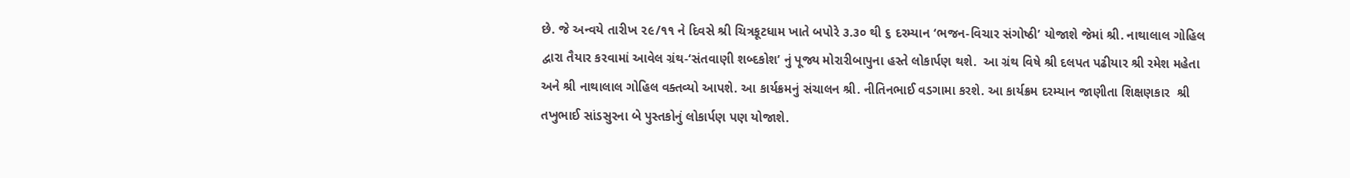છે. જે અન્વયે તારીખ ૨૯/૧૧ ને દિવસે શ્રી ચિત્રકૂટધામ ખાતે બપોરે ૩.૩૦ થી ૬ દરમ્યાન ‘ભજન-વિચાર સંગોષ્ઠી’ યોજાશે જેમાં શ્રી. નાથાલાલ ગોહિલ દ્વારા તૈયાર કરવામાં આવેલ ગ્રંથ-‘સંતવાણી શબ્દકોશ’ નું પૂજ્ય મોરારીબાપુના હસ્તે લોકાર્પણ થશે.  આ ગ્રંથ વિષે શ્રી દલપત પઢીયાર શ્રી રમેશ મહેતા અને શ્રી નાથાલાલ ગોહિલ વક્તવ્યો આપશે. આ કાર્યક્રમનું સંચાલન શ્રી. નીતિનભાઈ વડગામા કરશે. આ કાર્યક્રમ દરમ્યાન જાણીતા શિક્ષણકાર  શ્રી તખુભાઈ સાંડસુરના બે પુસ્તકોનું લોકાર્પણ પણ યોજાશે.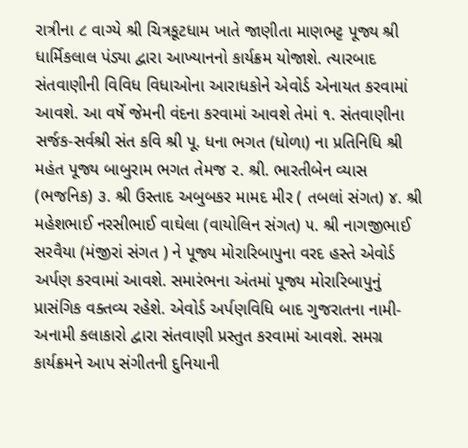રાત્રીના ૮ વાગ્યે શ્રી ચિત્રકૂટધામ ખાતે જાણીતા માણભટ્ટ પૂજ્ય શ્રી ધાર્મિકલાલ પંડ્યા દ્વારા આખ્યાનનો કાર્યક્રમ યોજાશે. ત્યારબાદ સંતવાણીની વિવિધ વિધાઓના આરાધકોને એવોર્ડ એનાયત કરવામાં આવશે. આ વર્ષે જેમની વંદના કરવામાં આવશે તેમાં ૧. સંતવાણીના સર્જક-સર્વશ્રી સંત કવિ શ્રી પૂ. ધના ભગત (ધોળા) ના પ્રતિનિધિ શ્રી મહંત પૂજ્ય બાબુરામ ભગત તેમજ ૨. શ્રી. ભારતીબેન વ્યાસ (ભજનિક) ૩. શ્રી ઉસ્તાદ અબુબકર મામદ મીર ( તબલાં સંગત) ૪. શ્રી મહેશભાઈ નરસીભાઈ વાઘેલા (વાયોલિન સંગત) ૫. શ્રી નાગજીભાઈ સરવૈયા (મંજીરાં સંગત ) ને પૂજ્ય મોરારિબાપુના વરદ હસ્તે એવોર્ડ અર્પણ કરવામાં આવશે. સમારંભના અંતમાં પૂજ્ય મોરારિબાપુનું પ્રાસંગિક વક્તવ્ય રહેશે. એવોર્ડ અર્પણવિધિ બાદ ગુજરાતના નામી-અનામી કલાકારો દ્વારા સંતવાણી પ્રસ્તુત કરવામાં આવશે. સમગ્ર કાર્યક્રમને આપ સંગીતની દુનિયાની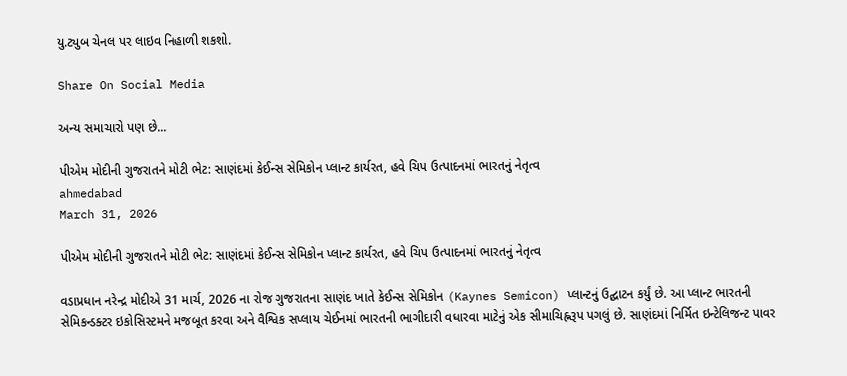યુ.ટ્યુબ ચેનલ પર લાઇવ નિહાળી શકશો.

Share On Social Media

અન્ય સમાચારો પણ છે...

પીએમ મોદીની ગુજરાતને મોટી ભેટ: સાણંદમાં કેઈન્સ સેમિકોન પ્લાન્ટ કાર્યરત, હવે ચિપ ઉત્પાદનમાં ભારતનું નેતૃત્વ
ahmedabad
March 31, 2026

પીએમ મોદીની ગુજરાતને મોટી ભેટ: સાણંદમાં કેઈન્સ સેમિકોન પ્લાન્ટ કાર્યરત, હવે ચિપ ઉત્પાદનમાં ભારતનું નેતૃત્વ

વડાપ્રધાન નરેન્દ્ર મોદીએ 31 માર્ચ, 2026 ના રોજ ગુજરાતના સાણંદ ખાતે કેઈન્સ સેમિકોન (Kaynes Semicon) પ્લાન્ટનું ઉદ્ઘાટન કર્યું છે. આ પ્લાન્ટ ભારતની સેમિકન્ડક્ટર ઇકોસિસ્ટમને મજબૂત કરવા અને વૈશ્વિક સપ્લાય ચેઈનમાં ભારતની ભાગીદારી વધારવા માટેનું એક સીમાચિહ્નરૂપ પગલું છે. સાણંદમાં નિર્મિત ઇન્ટેલિજન્ટ પાવર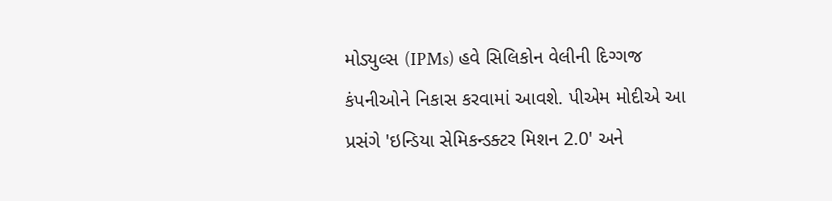મોડ્યુલ્સ (IPMs) હવે સિલિકોન વેલીની દિગ્ગજ કંપનીઓને નિકાસ કરવામાં આવશે. પીએમ મોદીએ આ પ્રસંગે 'ઇન્ડિયા સેમિકન્ડક્ટર મિશન 2.0' અને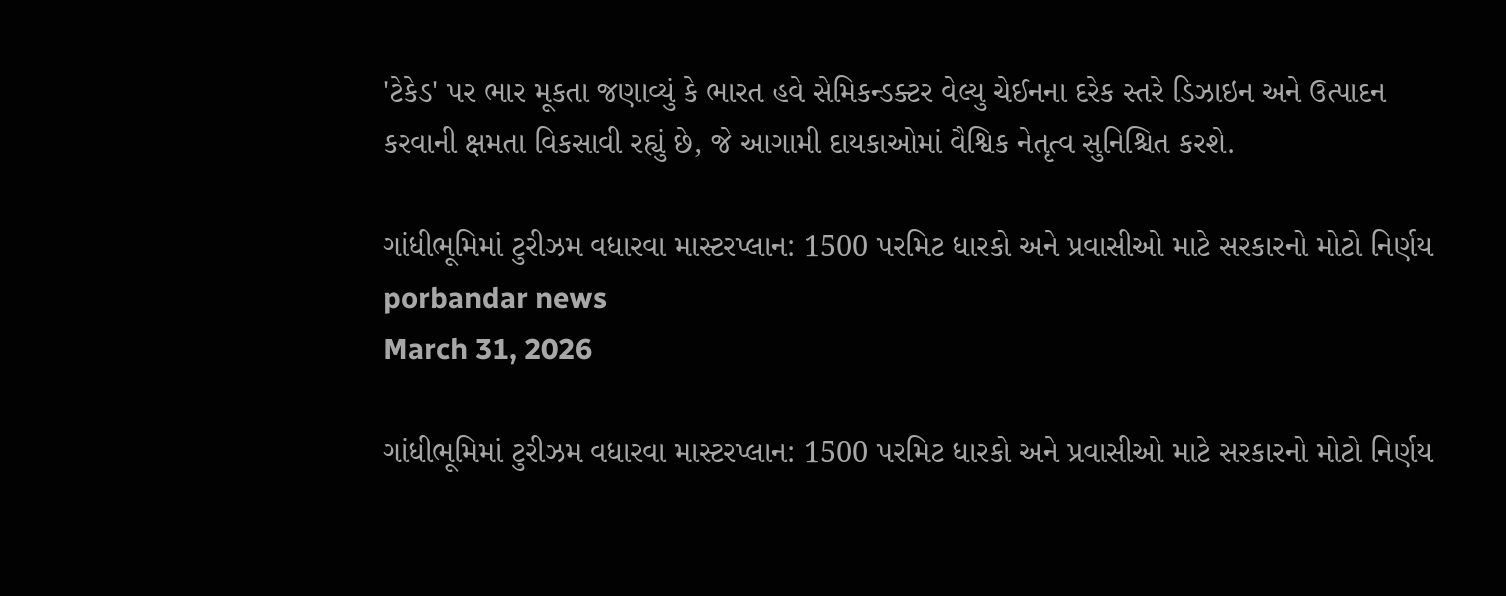'ટેકેડ' પર ભાર મૂકતા જણાવ્યું કે ભારત હવે સેમિકન્ડક્ટર વેલ્યુ ચેઈનના દરેક સ્તરે ડિઝાઇન અને ઉત્પાદન કરવાની ક્ષમતા વિકસાવી રહ્યું છે, જે આગામી દાયકાઓમાં વૈશ્વિક નેતૃત્વ સુનિશ્ચિત કરશે.

ગાંધીભૂમિમાં ટુરીઝમ વધારવા માસ્ટરપ્લાન: 1500 પરમિટ ધારકો અને પ્રવાસીઓ માટે સરકારનો મોટો નિર્ણય
porbandar news
March 31, 2026

ગાંધીભૂમિમાં ટુરીઝમ વધારવા માસ્ટરપ્લાન: 1500 પરમિટ ધારકો અને પ્રવાસીઓ માટે સરકારનો મોટો નિર્ણય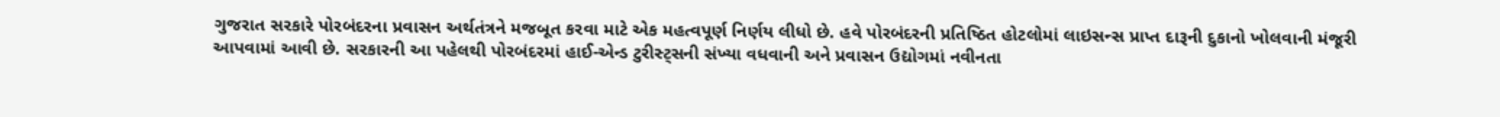ગુજરાત સરકારે પોરબંદરના પ્રવાસન અર્થતંત્રને મજબૂત કરવા માટે એક મહત્વપૂર્ણ નિર્ણય લીધો છે. હવે પોરબંદરની પ્રતિષ્ઠિત હોટલોમાં લાઇસન્સ પ્રાપ્ત દારૂની દુકાનો ખોલવાની મંજૂરી આપવામાં આવી છે. સરકારની આ પહેલથી પોરબંદરમાં હાઈ-એન્ડ ટુરીસ્ટ્સની સંખ્યા વધવાની અને પ્રવાસન ઉદ્યોગમાં નવીનતા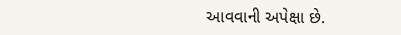આવવાની અપેક્ષા છે.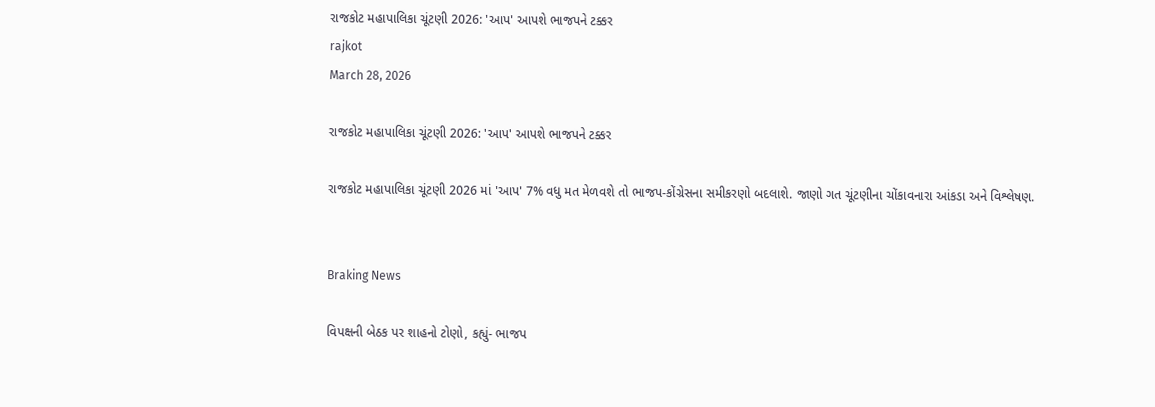રાજકોટ મહાપાલિકા ચૂંટણી 2026: 'આપ' આપશે ભાજપને ટક્કર
rajkot
March 28, 2026

રાજકોટ મહાપાલિકા ચૂંટણી 2026: 'આપ' આપશે ભાજપને ટક્કર

રાજકોટ મહાપાલિકા ચૂંટણી 2026 માં 'આપ' 7% વધુ મત મેળવશે તો ભાજપ-કોંગ્રેસના સમીકરણો બદલાશે. જાણો ગત ચૂંટણીના ચોંકાવનારા આંકડા અને વિશ્લેષણ.


Braking News

વિપક્ષની બેઠક પર શાહનો ટોણો, કહ્યું- ભાજપ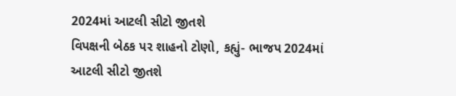2024માં આટલી સીટો જીતશે
વિપક્ષની બેઠક પર શાહનો ટોણો, કહ્યું- ભાજપ 2024માં આટલી સીટો જીતશે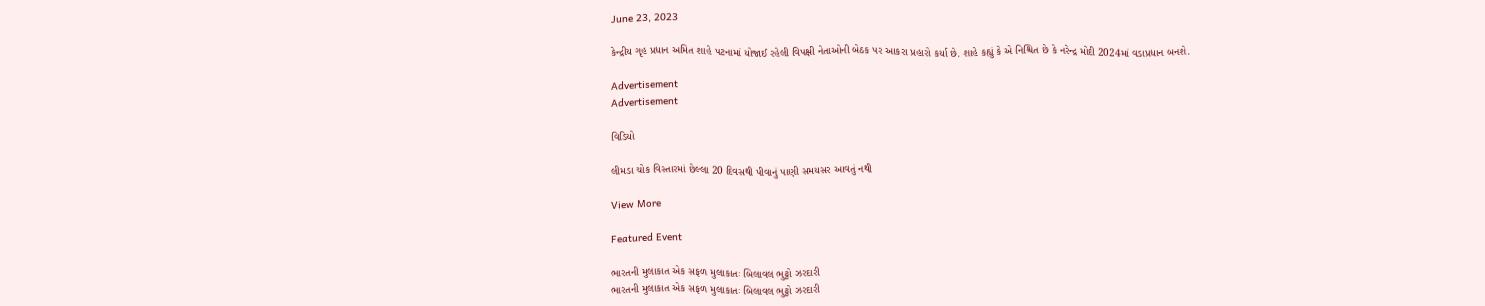June 23, 2023

કેન્દ્રીય ગૃહ પ્રધાન અમિત શાહે પટનામાં યોજાઈ રહેલી વિપક્ષી નેતાઓની બેઠક પર આકરા પ્રહારો કર્યા છે. શાહે કહ્યું કે એ નિશ્ચિત છે કે નરેન્દ્ર મોદી 2024માં વડાપ્રધાન બનશે.

Advertisement
Advertisement

વિડિયો

લીમડા ચોક વિસ્તારમાં છેલ્લા 20 દિવસથી પીવાનું પાણી સમયસર આવતું નથી

View More

Featured Event

ભારતની મુલાકાત એક સફળ મુલાકાતઃ બિલાવલ ભુટ્ટો ઝરદારી
ભારતની મુલાકાત એક સફળ મુલાકાતઃ બિલાવલ ભુટ્ટો ઝરદારી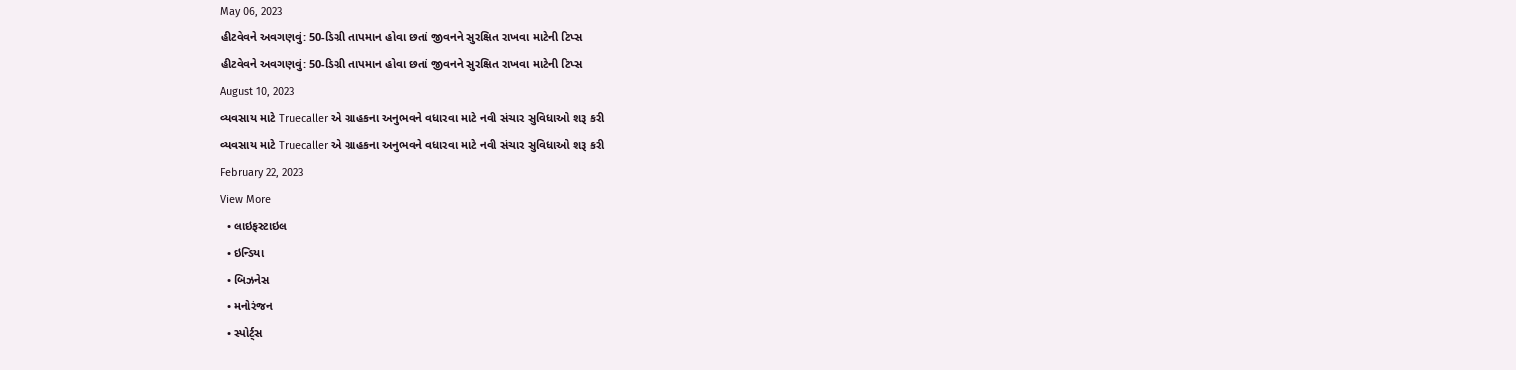May 06, 2023
હીટવેવને અવગણવું: 50-ડિગ્રી તાપમાન હોવા છતાં જીવનને સુરક્ષિત રાખવા માટેની ટિપ્સ
હીટવેવને અવગણવું: 50-ડિગ્રી તાપમાન હોવા છતાં જીવનને સુરક્ષિત રાખવા માટેની ટિપ્સ
August 10, 2023
વ્યવસાય માટે Truecaller એ ગ્રાહકના અનુભવને વધારવા માટે નવી સંચાર સુવિધાઓ શરૂ કરી
વ્યવસાય માટે Truecaller એ ગ્રાહકના અનુભવને વધારવા માટે નવી સંચાર સુવિધાઓ શરૂ કરી
February 22, 2023
View More
  • લાઇફસ્ટાઇલ
  • ઇન્ડિયા
  • બિઝનેસ
  • મનોરંજન
  • સ્પોર્ટ્સ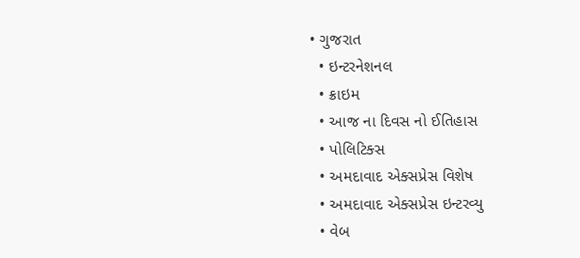• ગુજરાત
  • ઇન્ટરનેશનલ
  • ક્રાઇમ
  • આજ ના દિવસ નો ઈતિહાસ
  • પોલિટિક્સ
  • અમદાવાદ એક્સપ્રેસ વિશેષ
  • અમદાવાદ એક્સપ્રેસ ઇન્ટરવ્યુ
  • વેબ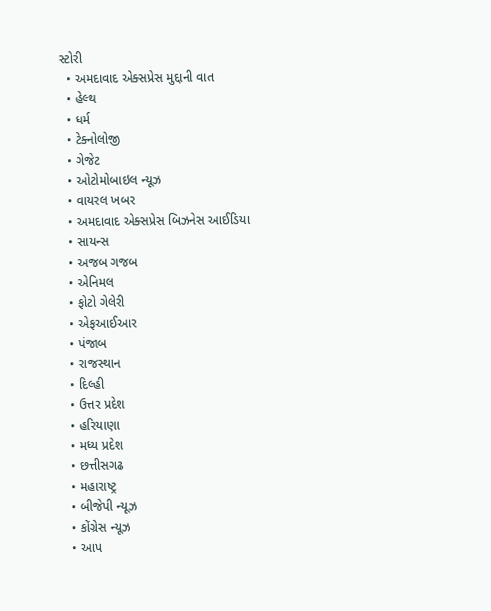સ્ટોરી
  • અમદાવાદ એક્સપ્રેસ મુદ્દાની વાત
  • હેલ્થ
  • ધર્મ
  • ટેક્નોલોજી
  • ગેજેટ
  • ઓટોમોબાઇલ ન્યૂઝ
  • વાયરલ ખબર
  • અમદાવાદ એક્સપ્રેસ બિઝનેસ આઈડિયા
  • સાયન્સ
  • અજબ ગજબ
  • એનિમલ
  • ફોટો ગેલેરી
  • એફઆઈઆર
  • પંજાબ
  • રાજસ્થાન
  • દિલ્હી
  • ઉત્તર પ્રદેશ
  • હરિયાણા
  • મધ્ય પ્રદેશ
  • છત્તીસગઢ
  • મહારાષ્ટ્ર
  • બીજેપી ન્યૂઝ
  • કોંગ્રેસ ન્યૂઝ
  • આપ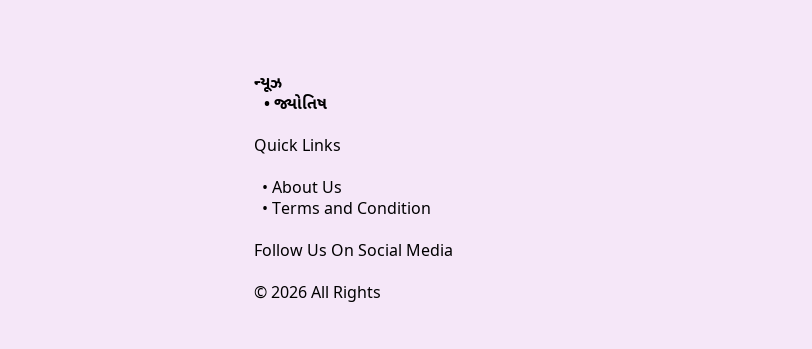ન્યૂઝ
  • જ્યોતિષ

Quick Links

  • About Us
  • Terms and Condition

Follow Us On Social Media

© 2026 All Rights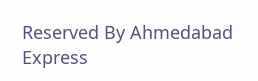Reserved By Ahmedabad Express